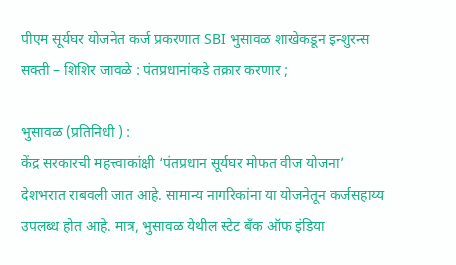पीएम सूर्यघर योजनेत कर्ज प्रकरणात SBI भुसावळ शाखेकडून इन्शुरन्स सक्ती – शिशिर जावळे : पंतप्रधानांकडे तक्रार करणार ;

भुसावळ (प्रतिनिधी ) :
केंद्र सरकारची महत्त्वाकांक्षी ‘पंतप्रधान सूर्यघर मोफत वीज योजना’ देशभरात राबवली जात आहे. सामान्य नागरिकांना या योजनेतून कर्जसहाय्य उपलब्ध होत आहे. मात्र, भुसावळ येथील स्टेट बँक ऑफ इंडिया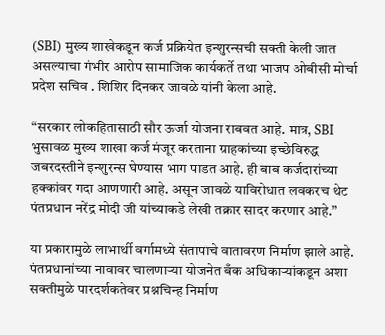(SBI) मुख्य शाखेकडून कर्ज प्रक्रियेत इन्शुरन्सची सक्ती केली जात असल्याचा गंभीर आरोप सामाजिक कार्यकर्ते तथा भाजप ओबीसी मोर्चा प्रदेश सचिव . शिशिर दिनकर जावळे यांनी केला आहे.

“सरकार लोकहितासाठी सौर ऊर्जा योजना राबवत आहे. मात्र, SBI भुसावळ मुख्य शाखा कर्ज मंजूर करताना ग्राहकांच्या इच्छेविरुद्ध जबरदस्तीने इन्शुरन्स घेण्यास भाग पाडत आहे. ही बाब कर्जदारांच्या हक्कांवर गदा आणणारी आहे. असून जावळे याविरोधात लवकरच थेट पंतप्रधान नरेंद्र मोदी जी यांच्याकडे लेखी तक्रार सादर करणार आहे.”

या प्रकारामुळे लाभार्थी वर्गामध्ये संतापाचे वातावरण निर्माण झाले आहे. पंतप्रधानांच्या नावावर चालणाऱ्या योजनेत बँक अधिकाऱ्यांकडून अशा सक्तीमुळे पारदर्शकतेवर प्रश्नचिन्ह निर्माण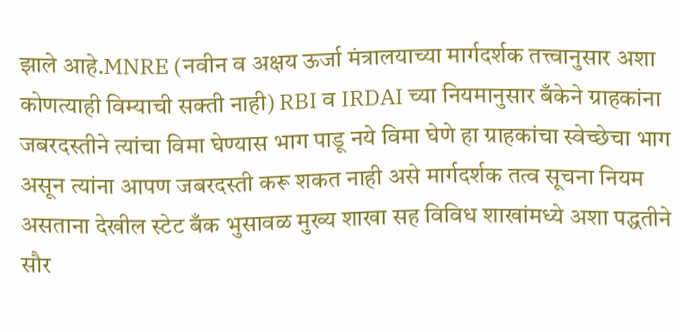झाले आहे.MNRE (नवीन व अक्षय ऊर्जा मंत्रालयाच्या मार्गदर्शक तत्त्वानुसार अशा कोणत्याही विम्याची सक्ती नाही) RBI व IRDAI च्या नियमानुसार बँकेने ग्राहकांना जबरदस्तीने त्यांचा विमा घेण्यास भाग पाडू नये विमा घेणे हा ग्राहकांचा स्वेच्छेचा भाग असून त्यांना आपण जबरदस्ती करू शकत नाही असे मार्गदर्शक तत्व सूचना नियम असताना देखील स्टेट बँक भुसावळ मुख्य शाखा सह विविध शाखांमध्ये अशा पद्धतीने सौर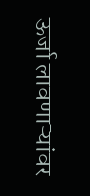ऊर्जा लावणाऱ्यांवर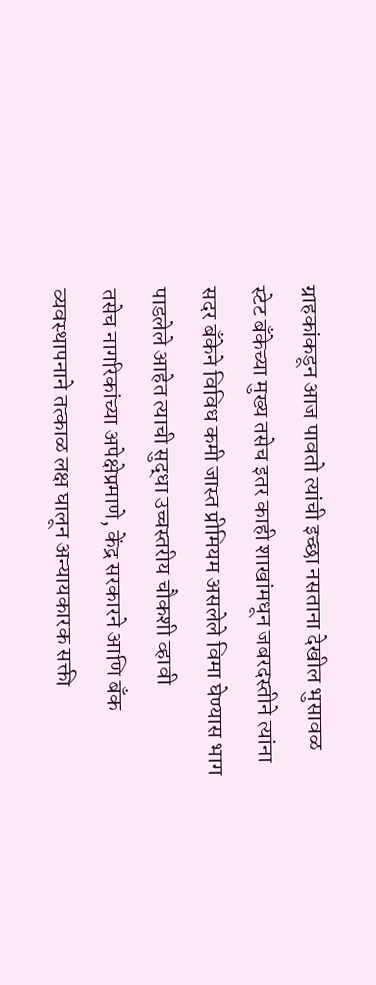ग्राहकांकडून आज पावतो त्यांची इच्छा नसताना देखील भुसावळ स्टेट बँकेच्या मुख्य तसेच इतर काही शाखांमधून जबरदस्तीने त्यांना सदर बॅंकेने विविध कमी जास्त प्रीमियम असलेले विमा घेण्यास भाग पाडलेले आहेत त्याची सुद्धा उच्चस्तरीय चौकशी व्हावी
तसेच नागरिकांच्या अपेक्षेप्रमाणे, केंद्र सरकारने आणि बँक व्यवस्थापनाने तत्काळ लक्ष घालून अन्यायकारक सक्ती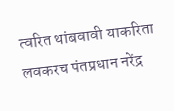त्वरित थांबवावी याकरिता लवकरच पंतप्रधान नरेंद्र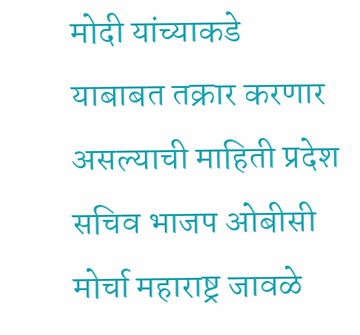मोदी यांच्याकडे याबाबत तक्रार करणार असल्याची माहिती प्रदेश सचिव भाजप ओबीसी मोर्चा महाराष्ट्र जावळे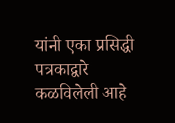यांनी एका प्रसिद्धी पत्रकाद्वारे कळविलेली आहे